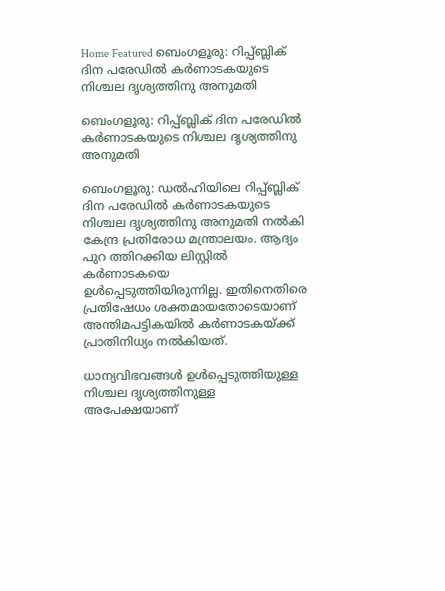Home Featured ബെംഗളൂരു: റിപ്പ്ബ്ലിക് ദിന പരേഡിൽ കർണാടകയുടെ നിശ്ചല ദൃശ്യത്തിനു അനുമതി

ബെംഗളൂരു: റിപ്പ്ബ്ലിക് ദിന പരേഡിൽ കർണാടകയുടെ നിശ്ചല ദൃശ്യത്തിനു അനുമതി

ബെംഗളൂരു: ഡൽഹിയിലെ റിപ്പ്ബ്ലിക് ദിന പരേഡിൽ കർണാടകയുടെ നിശ്ചല ദൃശ്യത്തിനു അനുമതി നൽകി കേന്ദ്ര പ്രതിരോധ മന്ത്രാലയം. ആദ്യം പുറ ത്തിറക്കിയ ലിസ്റ്റിൽ കർണാടകയെ ഉൾപ്പെടുത്തിയിരുന്നില്ല. ഇതിനെതിരെ പ്രതിഷേധം ശക്തമായതോടെയാണ് അന്തിമപട്ടികയിൽ കർണാടകയ്ക്ക് പ്രാതിനിധ്യം നൽകിയത്.

ധാന്യവിഭവങ്ങൾ ഉൾപ്പെടുത്തിയുള്ള നിശ്ചല ദൃശ്യത്തിനുള്ള അപേക്ഷയാണ്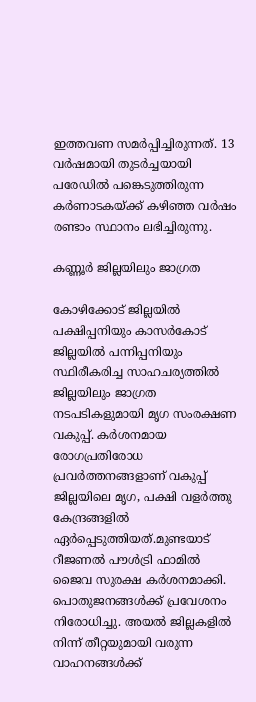ഇത്തവണ സമർപ്പിച്ചിരുന്നത്. 13 വർഷമായി തുടർച്ചയായി പരേഡിൽ പങ്കെടുത്തിരുന്ന കർണാടകയ്ക്ക് കഴിഞ്ഞ വർഷം രണ്ടാം സ്ഥാനം ലഭിച്ചിരുന്നു.

കണ്ണൂർ ജില്ലയിലും ജാഗ്രത

കോഴിക്കോട് ജില്ലയിൽ പക്ഷിപ്പനിയും കാസർകോട് ജില്ലയിൽ പന്നിപ്പനിയും സ്ഥിരീകരിച്ച സാഹചര്യത്തിൽ ജില്ലയിലും ജാഗ്രത നടപടികളുമായി മൃഗ സംരക്ഷണ വകുപ്പ്. കർശനമായ രോഗപ്രതിരോധ പ്രവർത്തനങ്ങളാണ് വകുപ്പ് ജില്ലയിലെ മൃഗ, പക്ഷി വളർത്തു കേന്ദ്രങ്ങളിൽ ഏർപ്പെടുത്തിയത്.മുണ്ടയാട് റീജണൽ പൗൾട്രി ഫാമിൽ ജൈവ സുരക്ഷ കർശനമാക്കി. പൊതുജനങ്ങൾക്ക് പ്രവേശനം നിരോധിച്ചു. അയൽ ജില്ലകളിൽ നിന്ന്‌ തീറ്റയുമായി വരുന്ന വാഹനങ്ങൾക്ക്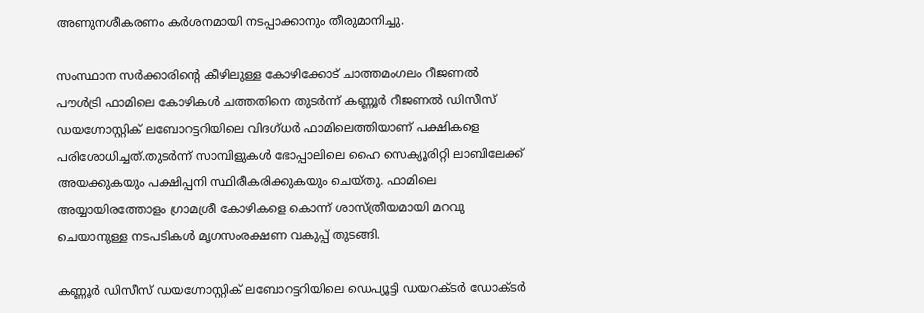അണുനശീകരണം കർശനമായി നടപ്പാക്കാനും തീരുമാനിച്ചു.

സംസ്ഥാന സർക്കാരിന്റെ കീഴിലുള്ള കോഴിക്കോട് ചാത്തമംഗലം റീജണൽ പൗൾട്രി ഫാമിലെ കോഴികൾ ചത്തതിനെ തുടർന്ന് കണ്ണൂർ റീജണൽ ഡിസീസ് ഡയഗ്നോസ്റ്റിക് ലബോറട്ടറിയിലെ വിദഗ്ധർ ഫാമിലെത്തിയാണ് പക്ഷികളെ പരിശോധിച്ചത്.തുടർന്ന് സാമ്പിളുകൾ ഭോപ്പാലിലെ ഹൈ സെക്യൂരിറ്റി ലാബിലേക്ക് അയക്കുകയും പക്ഷിപ്പനി സ്ഥിരീകരിക്കുകയും ചെയ്തു. ഫാമിലെ അയ്യായിരത്തോളം ഗ്രാമശ്രീ കോഴികളെ കൊന്ന് ശാസ്ത്രീയമായി മറവു ചെയാനുള്ള നടപടികൾ മൃഗസംരക്ഷണ വകുപ്പ് തുടങ്ങി.

കണ്ണൂർ ഡിസീസ് ഡയഗ്നോസ്റ്റിക് ലബോറട്ടറിയിലെ ഡെപ്യൂട്ടി ഡയറക്ടർ ഡോക്ടർ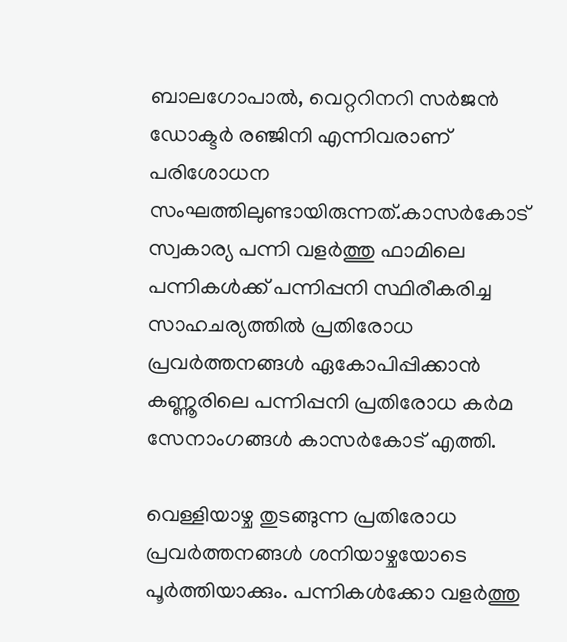ബാലഗോപാൽ, വെറ്ററിനറി സർജൻ ഡോക്ടർ രഞ്ജിനി എന്നിവരാണ് പരിശോധന സംഘത്തിലുണ്ടായിരുന്നത്.കാസർകോട് സ്വകാര്യ പന്നി വളർത്തു ഫാമിലെ പന്നികൾക്ക് പന്നിപ്പനി സ്ഥിരീകരിച്ച സാഹചര്യത്തിൽ പ്രതിരോധ പ്രവർത്തനങ്ങൾ ഏകോപിപ്പിക്കാൻ കണ്ണൂരിലെ പന്നിപ്പനി പ്രതിരോധ കർമ സേനാംഗങ്ങൾ കാസർകോട് എത്തി.

വെള്ളിയാഴ്ച തുടങ്ങുന്ന പ്രതിരോധ പ്രവർത്തനങ്ങൾ ശനിയാഴ്ചയോടെ പൂർത്തിയാക്കും. പന്നികൾക്കോ വളർത്തു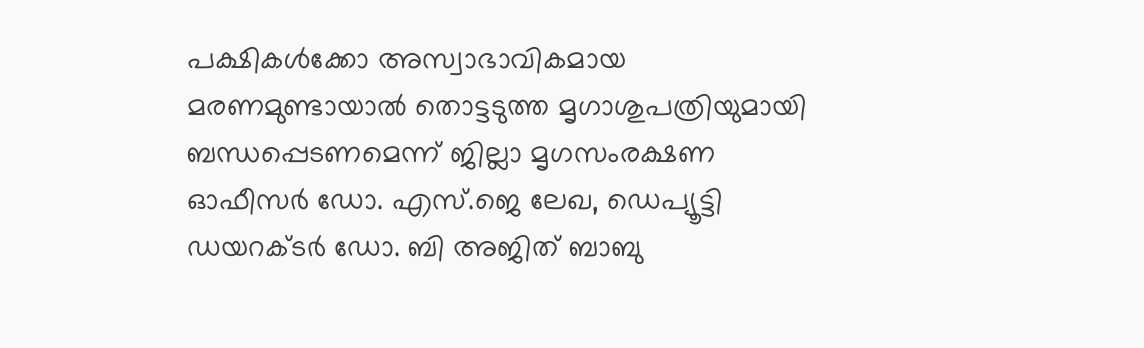പക്ഷികൾക്കോ അസ്വാഭാവികമായ മരണമുണ്ടായാൽ തൊട്ടടുത്ത മൃഗാശുപത്രിയുമായി ബന്ധപ്പെടണമെന്ന് ജില്ലാ മൃഗസംരക്ഷണ ഓഫീസർ ഡോ. എസ്.ജെ ലേഖ, ഡെപ്യൂട്ടി ഡയറക്ടർ ഡോ. ബി അജിത് ബാബു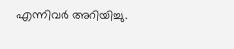എന്നിവർ അറിയിച്ചു.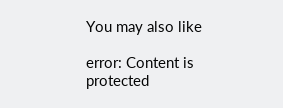You may also like

error: Content is protected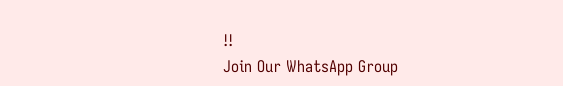!!
Join Our WhatsApp Group